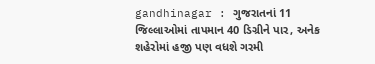gandhinagar : ગુજરાતનાં 11 જિલ્લાઓમાં તાપમાન 40 ડિગ્રીને પાર, અનેક શહેરોમાં હજી પણ વધશે ગરમી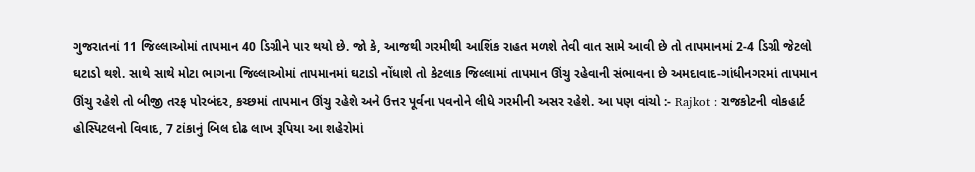ગુજરાતનાં 11 જિલ્લાઓમાં તાપમાન 40 ડિગ્રીને પાર થયો છે. જો કે, આજથી ગરમીથી આશિંક રાહત મળશે તેવી વાત સામે આવી છે તો તાપમાનમાં 2-4 ડિગ્રી જેટલો ઘટાડો થશે. સાથે સાથે મોટા ભાગના જિલ્લાઓમાં તાપમાનમાં ઘટાડો નોંધાશે તો કેટલાક જિલ્લામાં તાપમાન ઊંચુ રહેવાની સંભાવના છે અમદાવાદ-ગાંધીનગરમાં તાપમાન ઊંચુ રહેશે તો બીજી તરફ પોરબંદર, કચ્છમાં તાપમાન ઊંચુ રહેશે અને ઉત્તર પૂર્વના પવનોને લીધે ગરમીની અસર રહેશે. આ પણ વાંચો :- Rajkot : રાજકોટની વોકહાર્ટ હોસ્પિટલનો વિવાદ, 7 ટાંકાનું બિલ દોઢ લાખ રૂપિયા આ શહેરોમાં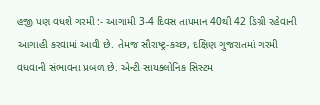હજી પણ વધશે ગરમી :- આગામી 3-4 દિવસ તાપમાન 40થી 42 ડિગ્રી રહેવાની આગાહી કરવામાં આવી છે. તેમજ સૌરાષ્ટ્ર-કચ્છ, દક્ષિણ ગુજરાતમાં ગરમી વધવાની સંભાવના પ્રબળ છે. એન્ટી સાયક્લોનિક સિસ્ટમ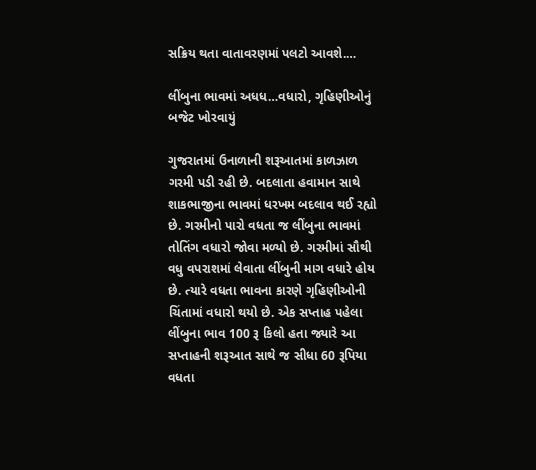સક્રિય થતા વાતાવરણમાં પલટો આવશે.…

લીંબુના ભાવમાં અધધ…વધારો, ગૃહિણીઓનું બજેટ ખોરવાયું

ગુજરાતમાં ઉનાળાની શરૂઆતમાં કાળઝાળ ગરમી પડી રહી છે. બદલાતા હવામાન સાથે શાકભાજીના ભાવમાં ધરખમ બદલાવ થઈ રહ્યો છે. ગરમીનો પારો વધતા જ લીંબુના ભાવમાં તોતિંગ વધારો જોવા મળ્યો છે. ગરમીમાં સૌથી વધુ વપરાશમાં લેવાતા લીંબુની માગ વધારે હોય છે. ત્યારે વધતા ભાવના કારણે ગૃહિણીઓની ચિંતામાં વધારો થયો છે. એક સપ્તાહ પહેલા લીંબુના ભાવ 100 રૂ કિલો હતા જ્યારે આ સપ્તાહની શરૂઆત સાથે જ સીધા 60 રૂપિયા વધતા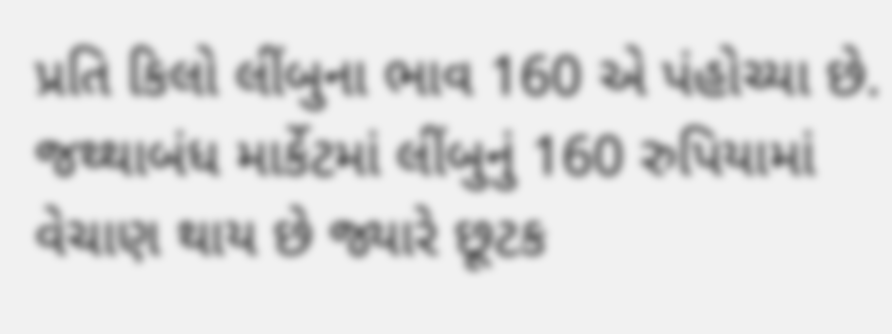પ્રતિ કિલો લીંબુના ભાવ 160 એ પંહોચ્યા છે. જથ્થાબંધ માર્કેટમાં લીંબુનું 160 રુપિયામાં વેચાણ થાય છે જ્યારે છૂટક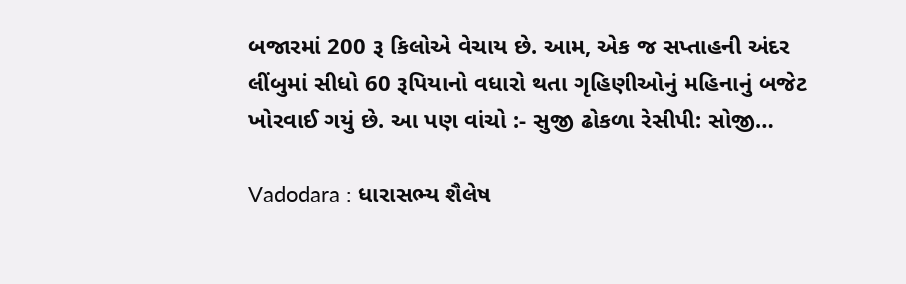બજારમાં 200 રૂ કિલોએ વેચાય છે. આમ, એક જ સપ્તાહની અંદર લીંબુમાં સીધો 60 રૂપિયાનો વધારો થતા ગૃહિણીઓનું મહિનાનું બજેટ ખોરવાઈ ગયું છે. આ પણ વાંચો :- સુજી ઢોકળા રેસીપી: સોજી…

Vadodara : ધારાસભ્ય શૈલેષ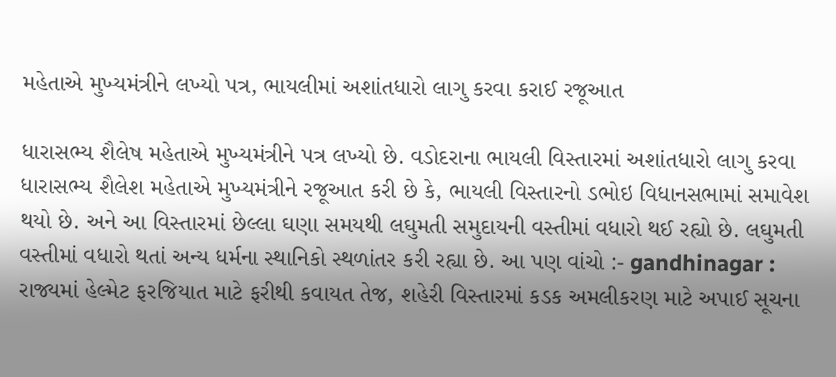મહેતાએ મુખ્યમંત્રીને લખ્યો પત્ર, ભાયલીમાં અશાંતધારો લાગુ કરવા કરાઈ રજૂઆત

ધારાસભ્ય શૈલેષ મહેતાએ મુખ્યમંત્રીને પત્ર લખ્યો છે. વડોદરાના ભાયલી વિસ્તારમાં અશાંતધારો લાગુ કરવા ધારાસભ્ય શૈલેશ મહેતાએ મુખ્યમંત્રીને રજૂઆત કરી છે કે, ભાયલી વિસ્તારનો ડભોઇ વિધાનસભામાં સમાવેશ થયો છે. અને આ વિસ્તારમાં છેલ્લા ઘણા સમયથી લઘુમતી સમુદાયની વસ્તીમાં વધારો થઈ રહ્યો છે. લઘુમતી વસ્તીમાં વધારો થતાં અન્ય ધર્મના સ્થાનિકો સ્થળાંતર કરી રહ્યા છે. આ પણ વાંચો :- gandhinagar : રાજ્યમાં હેલ્મેટ ફરજિયાત માટે ફરીથી કવાયત તેજ, શહેરી વિસ્તારમાં કડક અમલીકરણ માટે અપાઈ સૂચના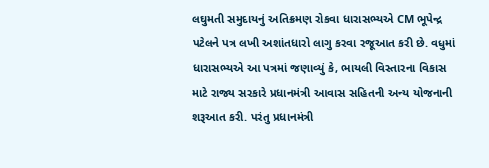લઘુમતી સમુદાયનું અતિક્રમણ રોકવા ધારાસભ્યએ CM ભૂપેન્દ્ર પટેલને પત્ર લખી અશાંતધારો લાગુ કરવા રજૂઆત કરી છે. વધુમાં ધારાસભ્યએ આ પત્રમાં જણાવ્યું કે, ભાયલી વિસ્તારના વિકાસ માટે રાજ્ય સરકારે પ્રધાનમંત્રી આવાસ સહિતની અન્ય યોજનાની શરૂઆત કરી. પરંતુ પ્રધાનમંત્રી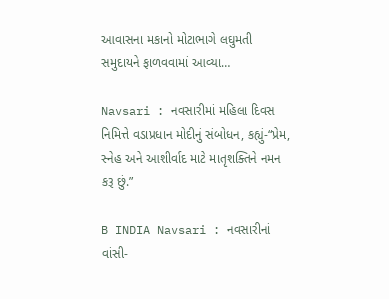આવાસના મકાનો મોટાભાગે લઘુમતી સમુદાયને ફાળવવામાં આવ્યા…

Navsari : નવસારીમાં મહિલા દિવસ નિમિત્તે વડાપ્રધાન મોદીનું સંબોધન, કહ્યું-“પ્રેમ, સ્નેહ અને આશીર્વાદ માટે માતૃશક્તિને નમન કરૂ છું.”

B INDIA Navsari : નવસારીનાં વાંસી-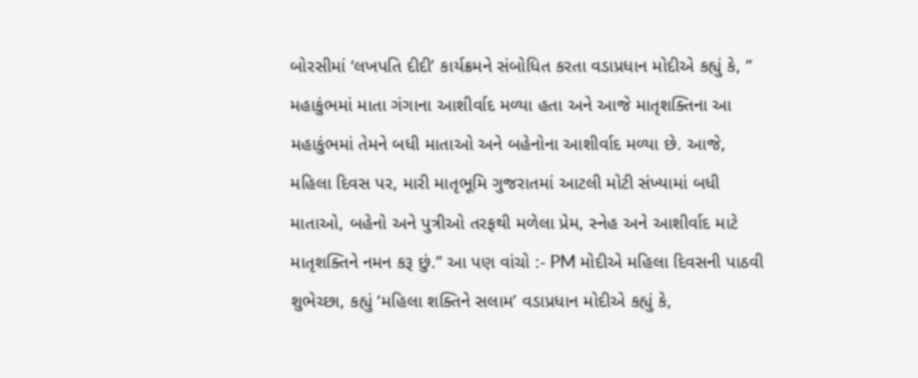બોરસીમાં ‘લખપતિ દીદી’ કાર્યક્રમને સંબોધિત કરતા વડાપ્રધાન મોદીએ કહ્યું કે, ” મહાકુંભમાં માતા ગંગાના આશીર્વાદ મળ્યા હતા અને આજે માતૃશક્તિના આ મહાકુંભમાં તેમને બધી માતાઓ અને બહેનોના આશીર્વાદ મળ્યા છે. આજે, મહિલા દિવસ પર, મારી માતૃભૂમિ ગુજરાતમાં આટલી મોટી સંખ્યામાં બધી માતાઓ, બહેનો અને પુત્રીઓ તરફથી મળેલા પ્રેમ, સ્નેહ અને આશીર્વાદ માટે માતૃશક્તિને નમન કરૂ છું.” આ પણ વાંચો :- PM મોદીએ મહિલા દિવસની પાઠવી શુભેચ્છા, કહ્યું ‘મહિલા શક્તિને સલામ’ વડાપ્રધાન મોદીએ કહ્યું કે,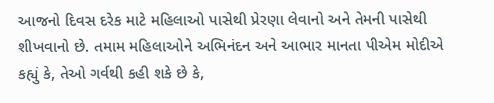આજનો દિવસ દરેક માટે મહિલાઓ પાસેથી પ્રેરણા લેવાનો અને તેમની પાસેથી શીખવાનો છે. તમામ મહિલાઓને અભિનંદન અને આભાર માનતા પીએમ મોદીએ કહ્યું કે, તેઓ ગર્વથી કહી શકે છે કે,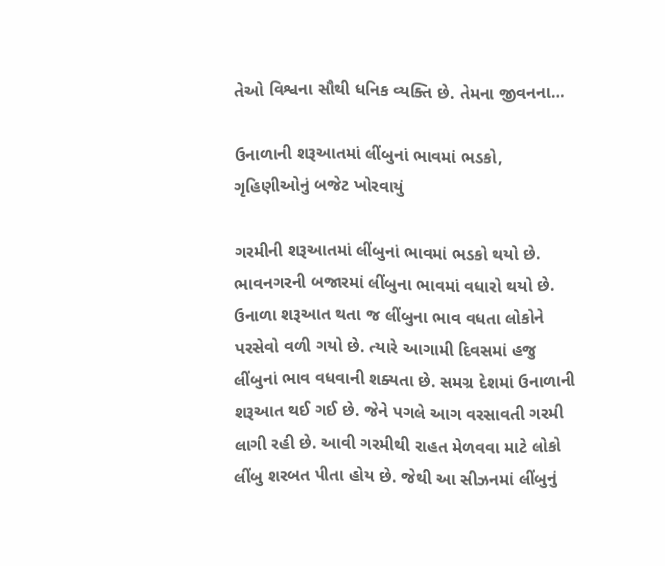તેઓ વિશ્વના સૌથી ધનિક વ્યક્તિ છે. તેમના જીવનના…

ઉનાળાની શરૂઆતમાં લીંબુનાં ભાવમાં ભડકો, ગૃહિણીઓનું બજેટ ખોરવાયું

ગરમીની શરૂઆતમાં લીંબુનાં ભાવમાં ભડકો થયો છે. ભાવનગરની બજારમાં લીંબુના ભાવમાં વધારો થયો છે. ઉનાળા શરૂઆત થતા જ લીંબુના ભાવ વધતા લોકોને પરસેવો વળી ગયો છે. ત્યારે આગામી દિવસમાં હજુ લીંબુનાં ભાવ વધવાની શક્યતા છે. સમગ્ર દેશમાં ઉનાળાની શરૂઆત થઈ ગઈ છે. જેને પગલે આગ વરસાવતી ગરમી લાગી રહી છે. આવી ગરમીથી રાહત મેળવવા માટે લોકો લીંબુ શરબત પીતા હોય છે. જેથી આ સીઝનમાં લીંબુનું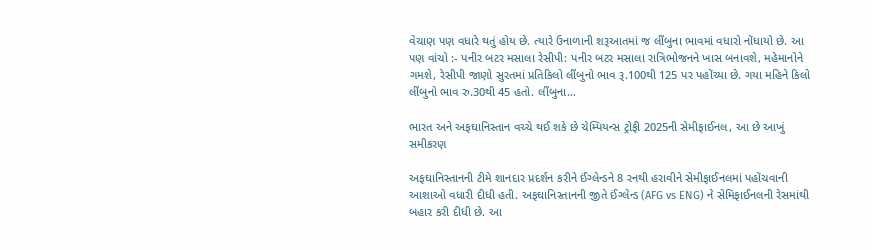વેચાણ પણ વધારે થતું હોય છે. ત્યારે ઉનાળાની શરૂઆતમાં જ લીંબુના ભાવમાં વધારો નોંધાયો છે. આ પણ વાંચો :- પનીર બટર મસાલા રેસીપી: પનીર બટર મસાલા રાત્રિભોજનને ખાસ બનાવશે, મહેમાનોને ગમશે, રેસીપી જાણો સુરતમાં પ્રતિકિલો લીંબુનો ભાવ રૂ.100થી 125 પર પહોંચ્યા છે. ગયા મહિને કિલો લીંબુનો ભાવ રુ.30થી 45 હતો. લીંબુના…

ભારત અને અફઘાનિસ્તાન વચ્ચે થઈ શકે છે ચેમ્પિયન્સ ટ્રોફી 2025ની સેમીફાઈનલ, આ છે આખું સમીકરણ

અફઘાનિસ્તાનની ટીમે શાનદાર પ્રદર્શન કરીને ઈંગ્લેન્ડને 8 રનથી હરાવીને સેમીફાઈનલમાં પહોંચવાની આશાઓ વધારી દીધી હતી. અફઘાનિસ્તાનની જીતે ઈંગ્લેન્ડ (AFG vs ENG) ને સેમિફાઈનલની રેસમાંથી બહાર કરી દીધી છે. આ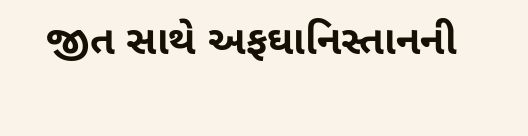જીત સાથે અફઘાનિસ્તાનની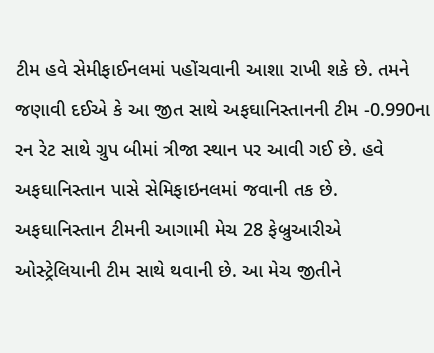ટીમ હવે સેમીફાઈનલમાં પહોંચવાની આશા રાખી શકે છે. તમને જણાવી દઈએ કે આ જીત સાથે અફઘાનિસ્તાનની ટીમ -0.990ના રન રેટ સાથે ગ્રુપ બીમાં ત્રીજા સ્થાન પર આવી ગઈ છે. હવે અફઘાનિસ્તાન પાસે સેમિફાઇનલમાં જવાની તક છે. અફઘાનિસ્તાન ટીમની આગામી મેચ 28 ફેબ્રુઆરીએ ઓસ્ટ્રેલિયાની ટીમ સાથે થવાની છે. આ મેચ જીતીને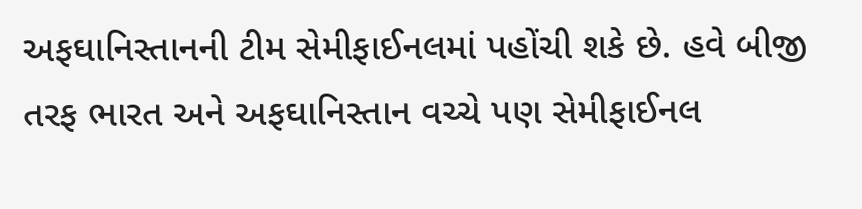અફઘાનિસ્તાનની ટીમ સેમીફાઈનલમાં પહોંચી શકે છે. હવે બીજી તરફ ભારત અને અફઘાનિસ્તાન વચ્ચે પણ સેમીફાઈનલ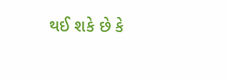થઈ શકે છે કે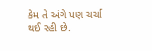કેમ તે અંગે પણ ચર્ચા થઈ રહી છે.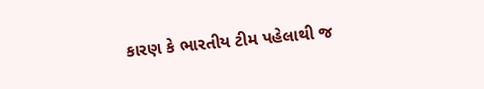કારણ કે ભારતીય ટીમ પહેલાથી જ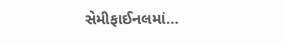સેમીફાઈનલમાં…